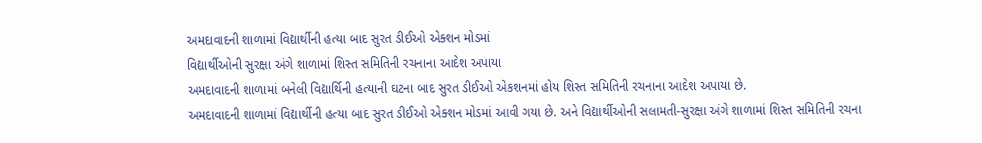અમદાવાદની શાળામાં વિદ્યાર્થીની હત્યા બાદ સુરત ડીઈઓ એક્શન મોડમાં
વિદ્યાર્થીઓની સુરક્ષા અંગે શાળામાં શિસ્ત સમિતિની રચનાના આદેશ અપાયા
અમદાવાદની શાળામાં બનેલી વિદ્યાર્થિની હત્યાની ઘટના બાદ સુરત ડીઈઓ એકશનમાં હોય શિસ્ત સમિતિની રચનાના આદેશ અપાયા છે.
અમદાવાદની શાળામાં વિદ્યાર્થીની હત્યા બાદ સુરત ડીઈઓ એક્શન મોડમાં આવી ગયા છે. અને વિદ્યાર્થીઓની સલામતી-સુરક્ષા અંગે શાળામાં શિસ્ત સમિતિની રચના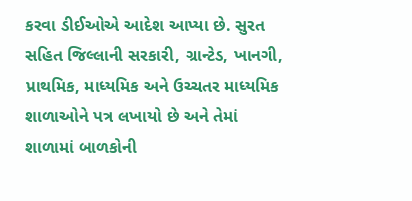કરવા ડીઈઓએ આદેશ આપ્યા છે. સુરત સહિત જિલ્લાની સરકારી, ગ્રાન્ટેડ, ખાનગી, પ્રાથમિક, માધ્યમિક અને ઉચ્ચતર માધ્યમિક શાળાઓને પત્ર લખાયો છે અને તેમાં શાળામાં બાળકોની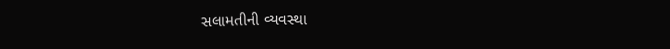સલામતીની વ્યવસ્થા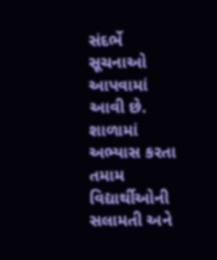સંદર્ભે સૂચનાઓ આપવામાં આવી છે. શાળામાં અભ્યાસ કરતા તમામ વિદ્યાર્થીઓની સલામતી અને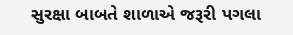સુરક્ષા બાબતે શાળાએ જરૂરી પગલા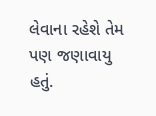લેવાના રહેશે તેમ પણ જણાવાયુ હતું.